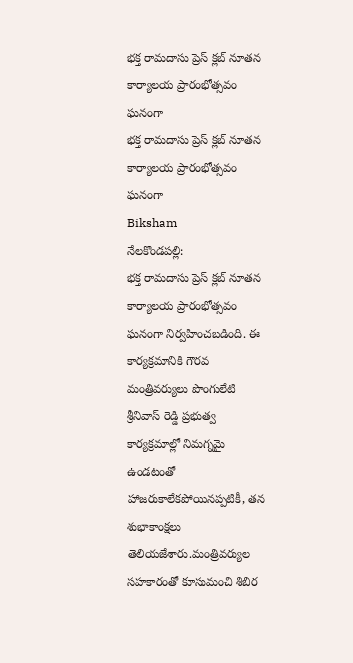భక్త రామదాసు ప్రెస్ క్లబ్ నూతన కార్యాలయ ప్రారంభోత్సవం ఘనంగా
భక్త రామదాసు ప్రెస్ క్లబ్ నూతన కార్యాలయ ప్రారంభోత్సవం ఘనంగా
Biksham
నేలకొండపల్లి:
భక్త రామదాసు ప్రెస్ క్లబ్ నూతన కార్యాలయ ప్రారంభోత్సవం ఘనంగా నిర్వహించబడింది. ఈ కార్యక్రమానికి గౌరవ మంత్రివర్యులు పొంగులేటి శ్రీనివాస్ రెడ్డి ప్రభుత్వ కార్యక్రమాల్లో నిమగ్నమై ఉండటంతో హాజరుకాలేకపోయినప్పటికీ, తన శుభాకాంక్షలు తెలియజేశారు.మంత్రివర్యుల సహకారంతో కూసుమంచి శిబిర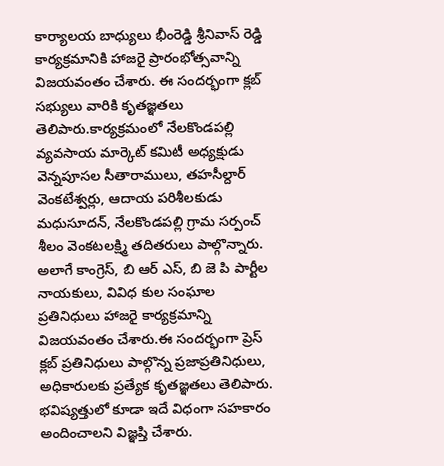కార్యాలయ బాధ్యులు భీంరెడ్డి శ్రీనివాస్ రెడ్డి కార్యక్రమానికి హాజరై ప్రారంభోత్సవాన్ని విజయవంతం చేశారు. ఈ సందర్భంగా క్లబ్ సభ్యులు వారికి కృతజ్ఞతలు తెలిపారు.కార్యక్రమంలో నేలకొండపల్లి వ్యవసాయ మార్కెట్ కమిటీ అధ్యక్షుడు వెన్నపూసల సీతారాములు, తహసీల్దార్ వెంకటేశ్వర్లు, ఆదాయ పరిశీలకుడు మధుసూదన్, నేలకొండపల్లి గ్రామ సర్పంచ్ శీలం వెంకటలక్ష్మి తదితరులు పాల్గొన్నారు. అలాగే కాంగ్రెస్, బి ఆర్ ఎస్, బి జె పి పార్టీల నాయకులు, వివిధ కుల సంఘాల ప్రతినిధులు హాజరై కార్యక్రమాన్ని విజయవంతం చేశారు.ఈ సందర్భంగా ప్రెస్ క్లబ్ ప్రతినిధులు పాల్గొన్న ప్రజాప్రతినిధులు, అధికారులకు ప్రత్యేక కృతజ్ఞతలు తెలిపారు. భవిష్యత్తులో కూడా ఇదే విధంగా సహకారం అందించాలని విజ్ఞప్తి చేశారు.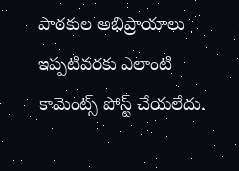పాఠకుల అభిప్రాయాలు
ఇప్పటివరకు ఎలాంటి కామెంట్స్ పోస్ట్ చేయలేదు.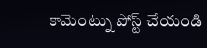కామెంట్ను పోస్ట్ చేయండి